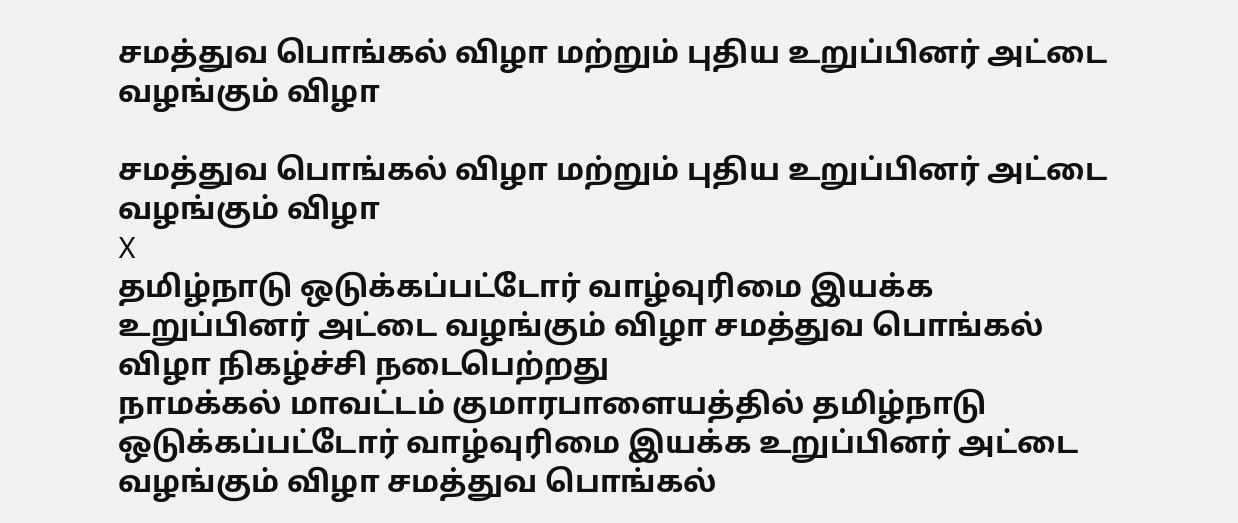சமத்துவ பொங்கல் விழா மற்றும் புதிய உறுப்பினர் அட்டை வழங்கும் விழா

சமத்துவ பொங்கல் விழா மற்றும் புதிய உறுப்பினர் அட்டை வழங்கும் விழா
X
தமிழ்நாடு ஒடுக்கப்பட்டோர் வாழ்வுரிமை இயக்க உறுப்பினர் அட்டை வழங்கும் விழா சமத்துவ பொங்கல் விழா நிகழ்ச்சி நடைபெற்றது
நாமக்கல் மாவட்டம் குமாரபாளையத்தில் தமிழ்நாடு ஒடுக்கப்பட்டோர் வாழ்வுரிமை இயக்க உறுப்பினர் அட்டை வழங்கும் விழா சமத்துவ பொங்கல்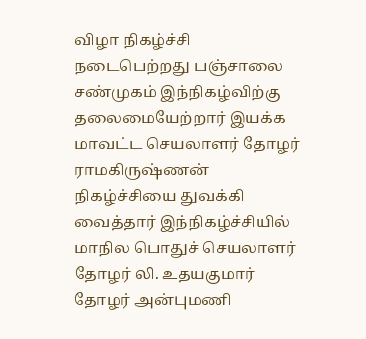விழா நிகழ்ச்சி நடைபெற்றது பஞ்சாலை சண்முகம் இந்நிகழ்விற்கு தலைமையேற்றார் இயக்க மாவட்ட செயலாளர் தோழர் ராமகிருஷ்ணன் நிகழ்ச்சியை துவக்கி வைத்தார் இந்நிகழ்ச்சியில் மாநில பொதுச் செயலாளர் தோழர் லி. உதயகுமார் தோழர் அன்புமணி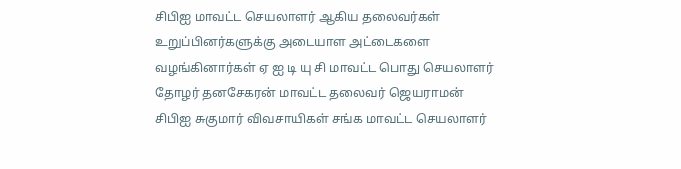சிபிஐ மாவட்ட செயலாளர் ஆகிய தலைவர்கள் உறுப்பினர்களுக்கு அடையாள அட்டைகளை வழங்கினார்கள் ஏ ஐ டி யு சி மாவட்ட பொது செயலாளர் தோழர் தனசேகரன் மாவட்ட தலைவர் ஜெயராமன் சிபிஐ சுகுமார் விவசாயிகள் சங்க மாவட்ட செயலாளர்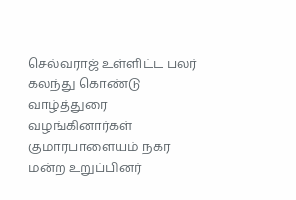செல்வராஜ் உள்ளிட்ட பலர் கலந்து கொண்டு வாழ்த்துரை வழங்கினார்கள் குமாரபாளையம் நகர மன்ற உறுப்பினர்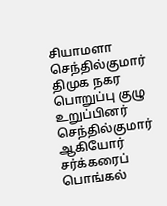சியாமளா செந்தில்குமார் திமுக நகர பொறுப்பு குழு உறுப்பினர் செந்தில்குமார் ஆகியோர் சர்க்கரைப் பொங்கல்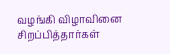வழங்கி விழாவினை சிறப்பித்தார்கள்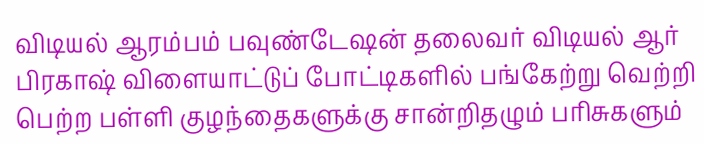விடியல் ஆரம்பம் பவுண்டேஷன் தலைவர் விடியல் ஆர் பிரகாஷ் விளையாட்டுப் போட்டிகளில் பங்கேற்று வெற்றி பெற்ற பள்ளி குழந்தைகளுக்கு சான்றிதழும் பரிசுகளும்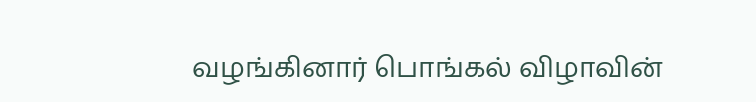வழங்கினார் பொங்கல் விழாவின்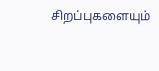சிறப்புகளையும்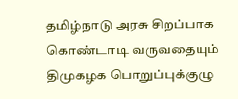தமிழ்நாடு அரசு சிறப்பாக கொண்டாடி வருவதையும் திமுகழக பொறுப்புக்குழு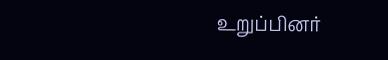உறுப்பினர்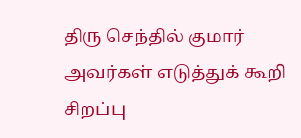திரு செந்தில் குமார் அவர்கள் எடுத்துக் கூறி சிறப்பு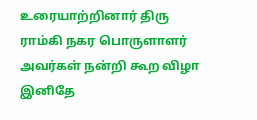உரையாற்றினார் திரு ராம்கி நகர பொருளாளர் அவர்கள் நன்றி கூற விழா இனிதே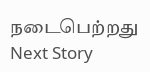நடைபெற்றது
Next Story